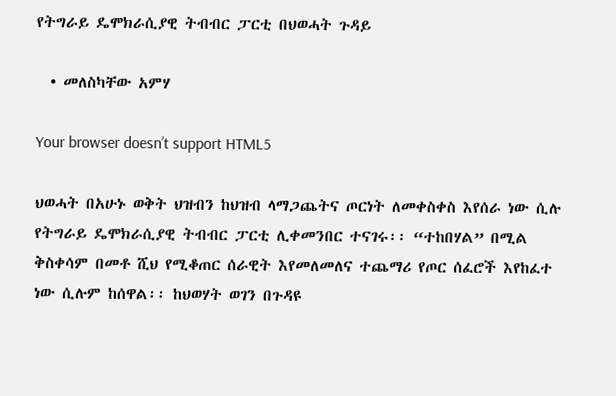የትግራይ ዴሞክራሲያዊ ትብብር ፓርቲ በህወሓት ጉዳይ

  • መለስካቸው አምሃ

Your browser doesn’t support HTML5

ህወሓት በአሁኑ ወቅት ህዝብን ከህዝብ ላማጋጨትና ጦርነት ለመቀስቀስ እየሰራ ነው ሲሉ የትግራይ ዴሞክራሲያዊ ትብብር ፓርቲ ሊቀመንበር ተናገሩ፡፡ “ተከበሃል” በሚል ቅስቀሳም በመቶ ሺህ የሚቆጠር ሰራዊት እየመለመለና ተጨማሪ የጦር ሰፈሮች እየከፈተ ነው ሲሉም ከሰዋል፡፡ ከህወሃት ወገን በጉዳዩ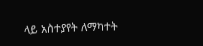ላይ አስተያየት ለማካተት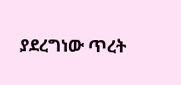ያደረግነው ጥረት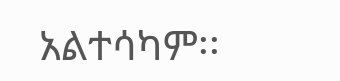አልተሳካም፡፡